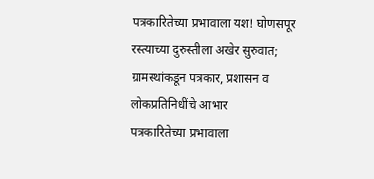पत्रकारितेच्या प्रभावाला यश! घोणसपूर रस्त्याच्या दुरुस्तीला अखेर सुरुवात; ग्रामस्थांकडून पत्रकार, प्रशासन व लोकप्रतिनिधींचे आभार
पत्रकारितेच्या प्रभावाला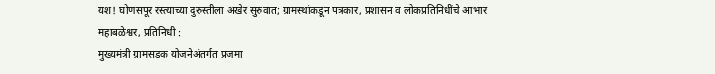यश! घोणसपूर रस्त्याच्या दुरुस्तीला अखेर सुरुवात; ग्रामस्थांकडून पत्रकार, प्रशासन व लोकप्रतिनिधींचे आभार
महाबळेश्वर, प्रतिनिधी :
मुख्यमंत्री ग्रामसडक योजनेअंतर्गत प्रजमा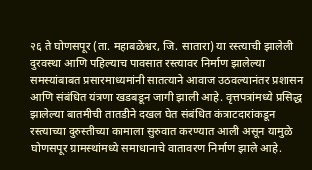२६ ते घोणसपूर (ता. महाबळेश्वर, जि. सातारा) या रस्त्याची झालेली दुरवस्था आणि पहिल्याच पावसात रस्त्यावर निर्माण झालेल्या समस्यांबाबत प्रसारमाध्यमांनी सातत्याने आवाज उठवल्यानंतर प्रशासन आणि संबंधित यंत्रणा खडबडून जागी झाली आहे. वृत्तपत्रांमध्ये प्रसिद्ध झालेल्या बातमीची तातडीने दखल घेत संबंधित कंत्राटदारांकडून रस्त्याच्या दुरुस्तीच्या कामाला सुरुवात करण्यात आली असून यामुळे घोणसपूर ग्रामस्थांमध्ये समाधानाचे वातावरण निर्माण झाले आहे.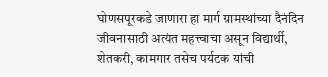घोणसपूरकडे जाणारा हा मार्ग ग्रामस्थांच्या दैनंदिन जीवनासाठी अत्यंत महत्त्वाचा असून विद्यार्थी, शेतकरी, कामगार तसेच पर्यटक यांची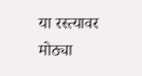या रस्त्यावर मोठ्या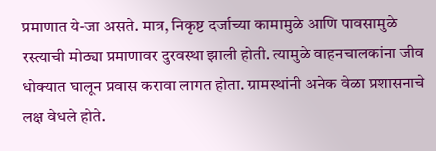प्रमाणात ये-जा असते. मात्र, निकृष्ट दर्जाच्या कामामुळे आणि पावसामुळे रस्त्याची मोठ्या प्रमाणावर दुरवस्था झाली होती. त्यामुळे वाहनचालकांना जीव धोक्यात घालून प्रवास करावा लागत होता. ग्रामस्थांनी अनेक वेळा प्रशासनाचे लक्ष वेधले होते.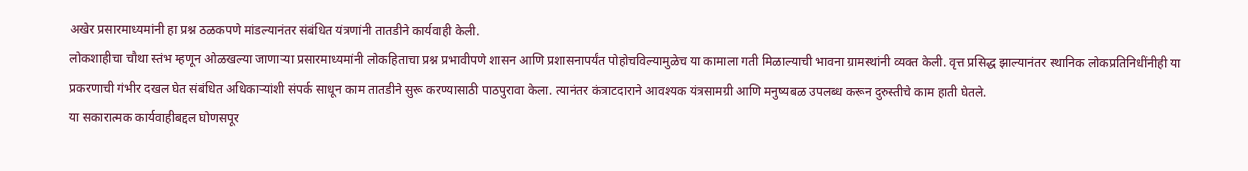अखेर प्रसारमाध्यमांनी हा प्रश्न ठळकपणे मांडल्यानंतर संबंधित यंत्रणांनी तातडीने कार्यवाही केली.
लोकशाहीचा चौथा स्तंभ म्हणून ओळखल्या जाणाऱ्या प्रसारमाध्यमांनी लोकहिताचा प्रश्न प्रभावीपणे शासन आणि प्रशासनापर्यंत पोहोचविल्यामुळेच या कामाला गती मिळाल्याची भावना ग्रामस्थांनी व्यक्त केली. वृत्त प्रसिद्ध झाल्यानंतर स्थानिक लोकप्रतिनिधींनीही या प्रकरणाची गंभीर दखल घेत संबंधित अधिकाऱ्यांशी संपर्क साधून काम तातडीने सुरू करण्यासाठी पाठपुरावा केला. त्यानंतर कंत्राटदाराने आवश्यक यंत्रसामग्री आणि मनुष्यबळ उपलब्ध करून दुरुस्तीचे काम हाती घेतले.
या सकारात्मक कार्यवाहीबद्दल घोणसपूर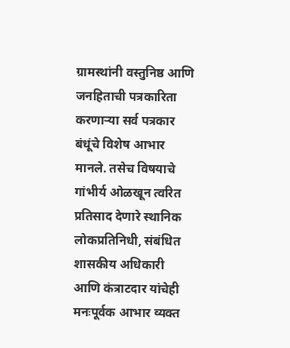ग्रामस्थांनी वस्तुनिष्ठ आणि जनहिताची पत्रकारिता करणाऱ्या सर्व पत्रकार बंधूंचे विशेष आभार मानले. तसेच विषयाचे गांभीर्य ओळखून त्वरित प्रतिसाद देणारे स्थानिक लोकप्रतिनिधी, संबंधित शासकीय अधिकारी आणि कंत्राटदार यांचेही मनःपूर्वक आभार व्यक्त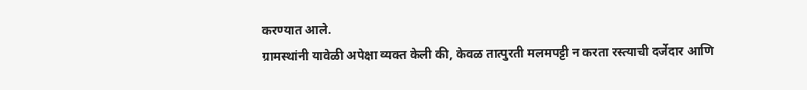करण्यात आले.
ग्रामस्थांनी यावेळी अपेक्षा व्यक्त केली की, केवळ तात्पुरती मलमपट्टी न करता रस्त्याची दर्जेदार आणि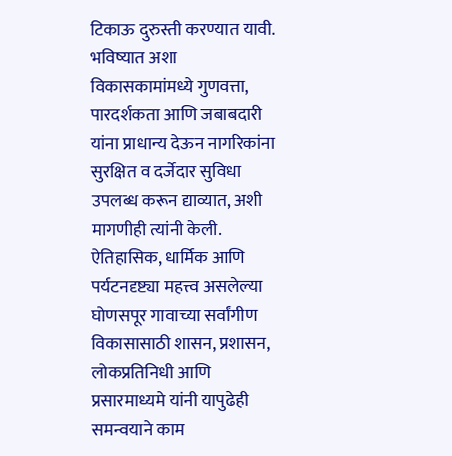टिकाऊ दुरुस्ती करण्यात यावी. भविष्यात अशा विकासकामांमध्ये गुणवत्ता, पारदर्शकता आणि जबाबदारी यांना प्राधान्य देऊन नागरिकांना सुरक्षित व दर्जेदार सुविधा उपलब्ध करून द्याव्यात, अशी मागणीही त्यांनी केली.
ऐतिहासिक, धार्मिक आणि पर्यटनदृष्ट्या महत्त्व असलेल्या घोणसपूर गावाच्या सर्वांगीण विकासासाठी शासन, प्रशासन, लोकप्रतिनिधी आणि प्रसारमाध्यमे यांनी यापुढेही समन्वयाने काम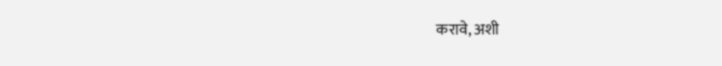करावे, अशी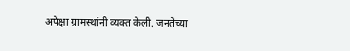अपेक्षा ग्रामस्थांनी व्यक्त केली. जनतेच्या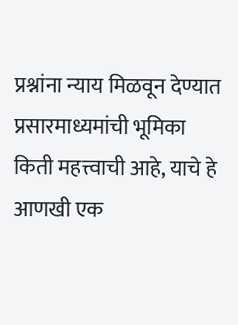प्रश्नांना न्याय मिळवून देण्यात प्रसारमाध्यमांची भूमिका किती महत्त्वाची आहे, याचे हे आणखी एक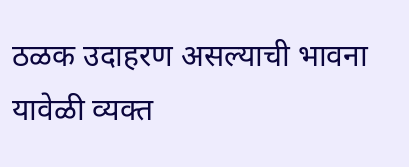ठळक उदाहरण असल्याची भावना यावेळी व्यक्त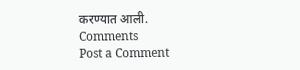करण्यात आली.
Comments
Post a Comment